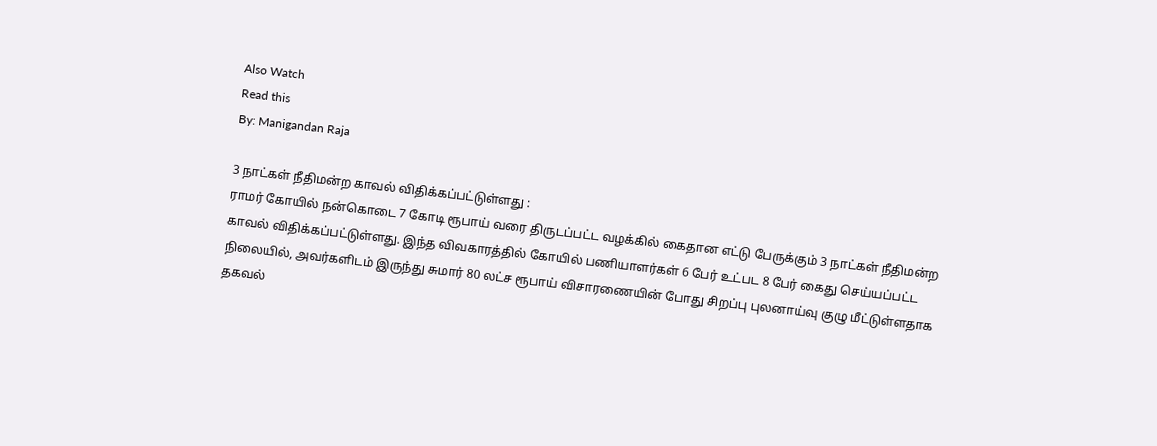Also Watch
Read this
By: Manigandan Raja

3 நாட்கள் நீதிமன்ற காவல் விதிக்கப்பட்டுள்ளது :
ராமர் கோயில் நன்கொடை 7 கோடி ரூபாய் வரை திருடப்பட்ட வழக்கில் கைதான எட்டு பேருக்கும் 3 நாட்கள் நீதிமன்ற காவல் விதிக்கப்பட்டுள்ளது. இந்த விவகாரத்தில் கோயில் பணியாளர்கள் 6 பேர் உட்பட 8 பேர் கைது செய்யப்பட்ட நிலையில், அவர்களிடம் இருந்து சுமார் 80 லட்ச ரூபாய் விசாரணையின் போது சிறப்பு புலனாய்வு குழு மீட்டுள்ளதாக தகவல்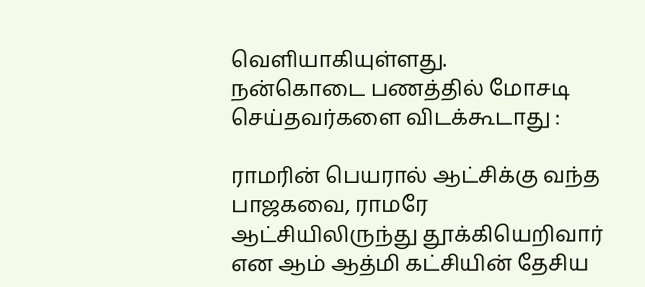வெளியாகியுள்ளது.
நன்கொடை பணத்தில் மோசடி செய்தவர்களை விடக்கூடாது :

ராமரின் பெயரால் ஆட்சிக்கு வந்த பாஜகவை, ராமரே ஆட்சியிலிருந்து தூக்கியெறிவார் என ஆம் ஆத்மி கட்சியின் தேசிய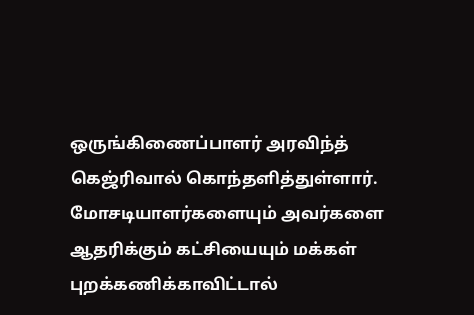ஒருங்கிணைப்பாளர் அரவிந்த் கெஜ்ரிவால் கொந்தளித்துள்ளார். மோசடியாளர்களையும் அவர்களை ஆதரிக்கும் கட்சியையும் மக்கள் புறக்கணிக்காவிட்டால்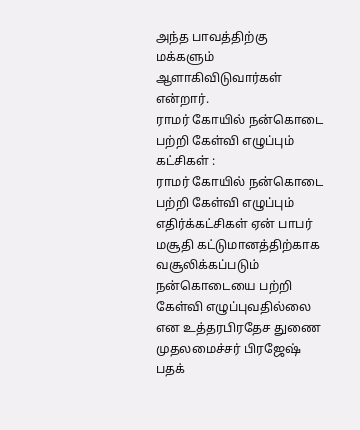அந்த பாவத்திற்கு மக்களும் ஆளாகிவிடுவார்கள் என்றார்.
ராமர் கோயில் நன்கொடை பற்றி கேள்வி எழுப்பும் கட்சிகள் :
ராமர் கோயில் நன்கொடை பற்றி கேள்வி எழுப்பும் எதிர்க்கட்சிகள் ஏன் பாபர் மசூதி கட்டுமானத்திற்காக வசூலிக்கப்படும் நன்கொடையை பற்றி கேள்வி எழுப்புவதில்லை என உத்தரபிரதேச துணை முதலமைச்சர் பிரஜேஷ் பதக்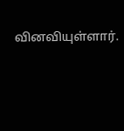வினவியுள்ளார்.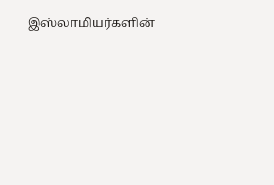இஸ்லாமியர்களின்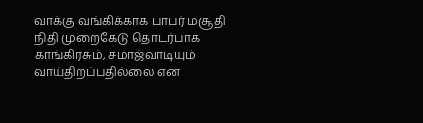வாக்கு வங்கிக்காக பாபர் மசூதி நிதி முறைகேடு தொடர்பாக காங்கிரசும், சமாஜ்வாடியும் வாய்திறப்பதில்லை என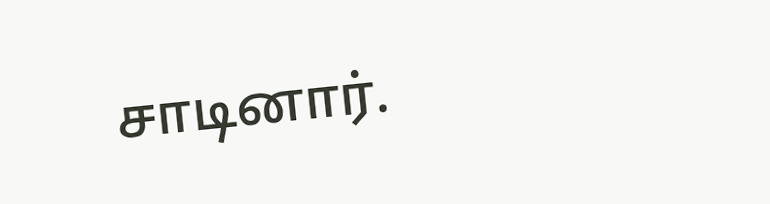சாடினார்.